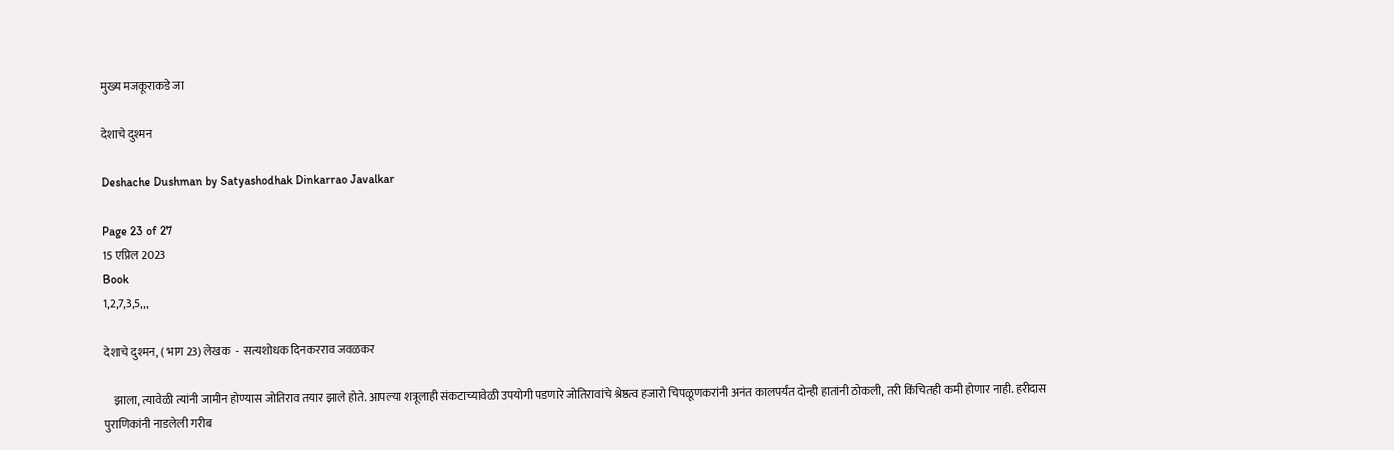मुख्य मजकूराकडे जा

देशाचे दुश्मन

Deshache Dushman by Satyashodhak Dinkarrao Javalkar

Page 23 of 27
15 एप्रिल 2023
Book
1,2,7,3,5,,,

देशाचे दुश्मन, ( भाग 23) लेखक  -  सत्यशोधक दिनकरराव जवळकर

    झाला, त्यावेळी त्यांनी जामीन होण्यास जोतिराव तयार झाले होते. आपल्या शत्रूलाही संकटाच्यावेळी उपयोगी पडणारे जोतिरावांचे श्रेष्ठत्व हजारो चिपळूणकरांनी अनंत कालपर्यंत दोन्ही हातांनी ठोकली, तरी किंचितही कमी होणार नाही. हरीदास पुराणिकांनी नाडलेली गरीब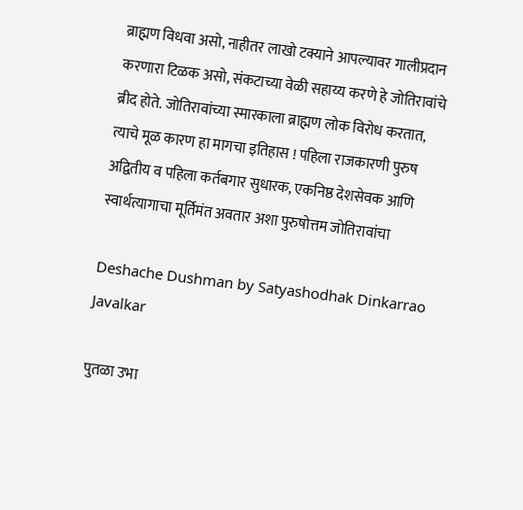ब्राह्मण विधवा असो, नाहीतर लाखो टक्याने आपल्यावर गालीप्रदान करणारा टिळक असो, संकटाच्या वेळी सहाय्य करणे हे जोतिरावांचे ब्रीद होते. जोतिरावांच्या स्मारकाला ब्राह्मण लोक विरोध करतात, त्याचे मूळ कारण हा मागचा इतिहास ! पहिला राजकारणी पुरुष अद्वितीय व पहिला कर्तबगार सुधारक, एकनिष्ठ देशसेवक आणि स्वार्थत्यागाचा मूर्तिमंत अवतार अशा पुरुषोत्तम जोतिरावांचा

Deshache Dushman by Satyashodhak Dinkarrao Javalkar

पुतळा उभा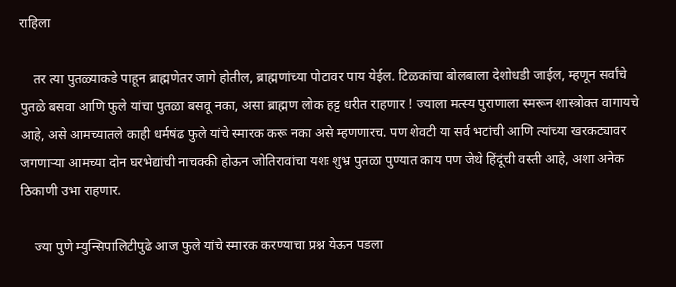राहिला

    तर त्या पुतळ्याकडे पाहून ब्राह्मणेतर जागे होतील, ब्राह्मणांच्या पोटावर पाय येईल. टिळकांचा बोलबाला देशोधडी जाईल, म्हणून सर्वांचे पुतळे बसवा आणि फुले यांचा पुतळा बसवू नका, असा ब्राह्मण लोक हट्ट धरीत राहणार ! ज्याला मत्स्य पुराणाला स्मरून शास्त्रोक्त वागायचे आहे, असे आमच्यातले काही धर्मषंढ फुले यांचे स्मारक करू नका असे म्हणणारच. पण शेवटी या सर्व भटांची आणि त्यांच्या खरकट्यावर जगणाऱ्या आमच्या दोन घरभेद्यांची नाचक्की होऊन जोतिरावांचा यशः शुभ्र पुतळा पुण्यात काय पण जेथे हिंदूंची वस्ती आहे, अशा अनेक ठिकाणी उभा राहणार.

    ज्या पुणे म्युन्सिपालिटीपुढे आज फुले यांचे स्मारक करण्याचा प्रश्न येऊन पडला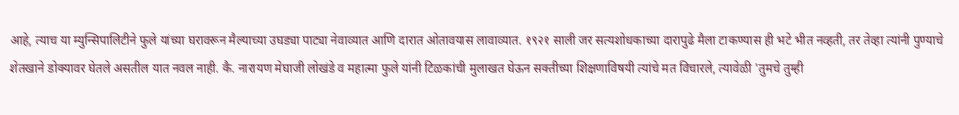आहे, त्याच या म्युन्सिपालिटीने फुले यांच्या घरावरून मैल्याच्या उघड्या पाट्या नेवाव्यात आणि दारात ओतावयास लावाव्यात. १९२१ साली जर सत्यशोधकाच्या दारापुढे मैला टाकण्यास ही भटे भीत नव्हती, तर तेव्हा त्यांनी पुण्याचे शेतखाने डोक्यावर घेतले असतील यात नवल नाही. कै. नारायण मेघाजी लोखंडे व महात्मा फुले यांनी टिळकांची मुलाखत घेऊन सक्तीच्या शिक्षणाविषयी त्यांचे मत विचारले, त्यावेळी 'तुमचे तुम्ही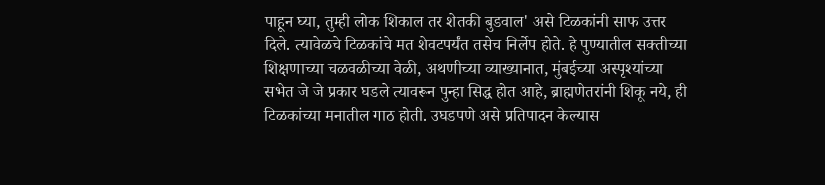पाहून घ्या, तुम्ही लोक शिकाल तर शेतकी बुडवाल' असे टिळकांनी साफ उत्तर दिले. त्यावेळचे टिळकांचे मत शेवटपर्यंत तसेच निर्लेप होते. हे पुण्यातील सक्तीच्या शिक्षणाच्या चळवळीच्या वेळी, अथणीच्या व्याख्यानात, मुंबईच्या अस्पृश्यांच्या सभेत जे जे प्रकार घडले त्यावरून पुन्हा सिद्ध होत आहे, ब्राह्मणेतरांनी शिकू नये, ही टिळकांच्या मनातील गाठ होती. उघडपणे असे प्रतिपादन केल्यास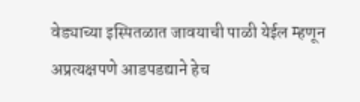वेड्याच्या इस्पितळात जावयाची पाळी येईल म्हणून अप्रत्यक्षपणे आडपडद्याने हेच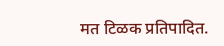मत टिळक प्रतिपादित.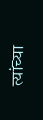त्यांच्या